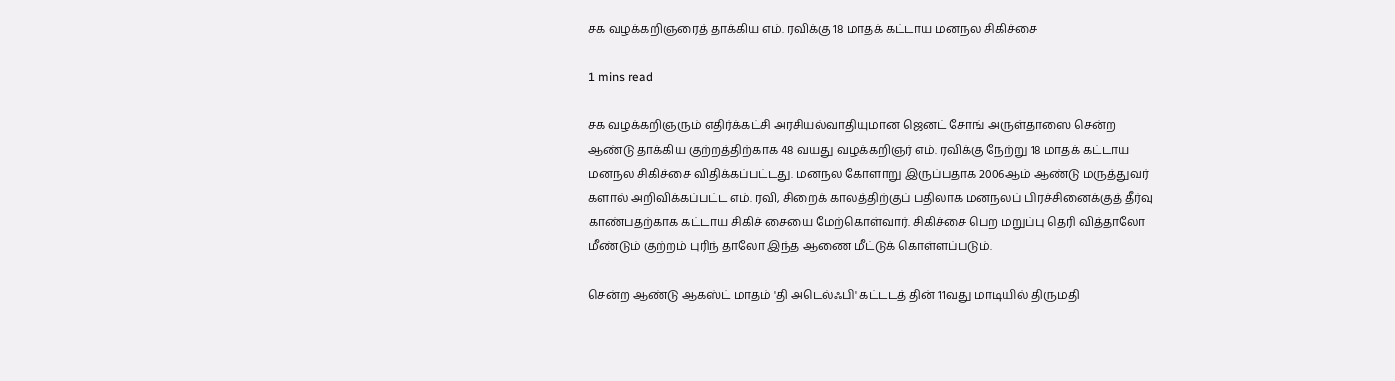சக வழக்கறிஞரைத் தாக்கிய எம். ரவிக்கு 18 மாதக் கட்டாய மனநல சிகிச்சை

1 mins read

சக வழக்கறிஞரும் எதிர்க்கட்சி அரசியல்வாதியுமான ஜெனட் சோங் அருள்தாஸை சென்ற ஆண்டு தாக்கிய குற்றத்திற்காக 48 வயது வழக்கறிஞர் எம். ரவிக்கு நேற்று 18 மாதக் கட்டாய மனநல சிகிச்சை விதிக்கப்பட்டது. மனநல கோளாறு இருப்பதாக 2006ஆம் ஆண்டு மருத்துவர் களால் அறிவிக்கப்பட்ட எம். ரவி, சிறைக் காலத்திற்குப் பதிலாக மனநலப் பிரச்சினைக்குத் தீர்வு காண்பதற்காக கட்டாய சிகிச் சையை மேற்கொள்வார். சிகிச்சை பெற மறுப்பு தெரி வித்தாலோ மீண்டும் குற்றம் புரிந் தாலோ இந்த ஆணை மீட்டுக் கொள்ளப்படும்.

சென்ற ஆண்டு ஆகஸ்ட் மாதம் 'தி அடெல்ஃபி' கட்டடத் தின் 11வது மாடியில் திருமதி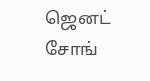ஜெனட் சோங்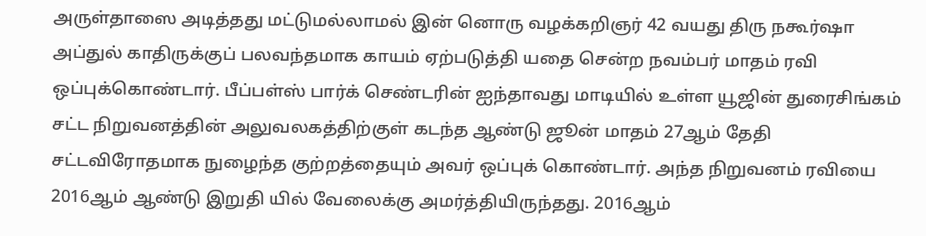அருள்தாஸை அடித்தது மட்டுமல்லாமல் இன் னொரு வழக்கறிஞர் 42 வயது திரு நகூர்ஷா அப்துல் காதிருக்குப் பலவந்தமாக காயம் ஏற்படுத்தி யதை சென்ற நவம்பர் மாதம் ரவி ஒப்புக்கொண்டார். பீப்பள்ஸ் பார்க் செண்டரின் ஐந்தாவது மாடியில் உள்ள யூஜின் துரைசிங்கம் சட்ட நிறுவனத்தின் அலுவலகத்திற்குள் கடந்த ஆண்டு ஜூன் மாதம் 27ஆம் தேதி சட்டவிரோதமாக நுழைந்த குற்றத்தையும் அவர் ஒப்புக் கொண்டார். அந்த நிறுவனம் ரவியை 2016ஆம் ஆண்டு இறுதி யில் வேலைக்கு அமர்த்தியிருந்தது. 2016ஆம்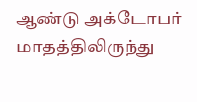ஆண்டு அக்டோபர் மாதத்திலிருந்து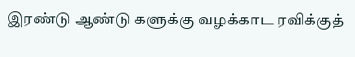இரண்டு ஆண்டு களுக்கு வழக்காட ரவிக்குத்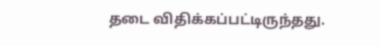தடை விதிக்கப்பட்டிருந்தது.